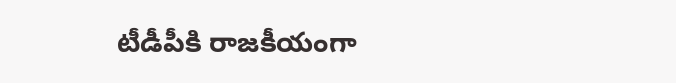టీడీపీకి రాజకీయంగా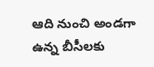ఆది నుంచి అండగా ఉన్న బీసీలకు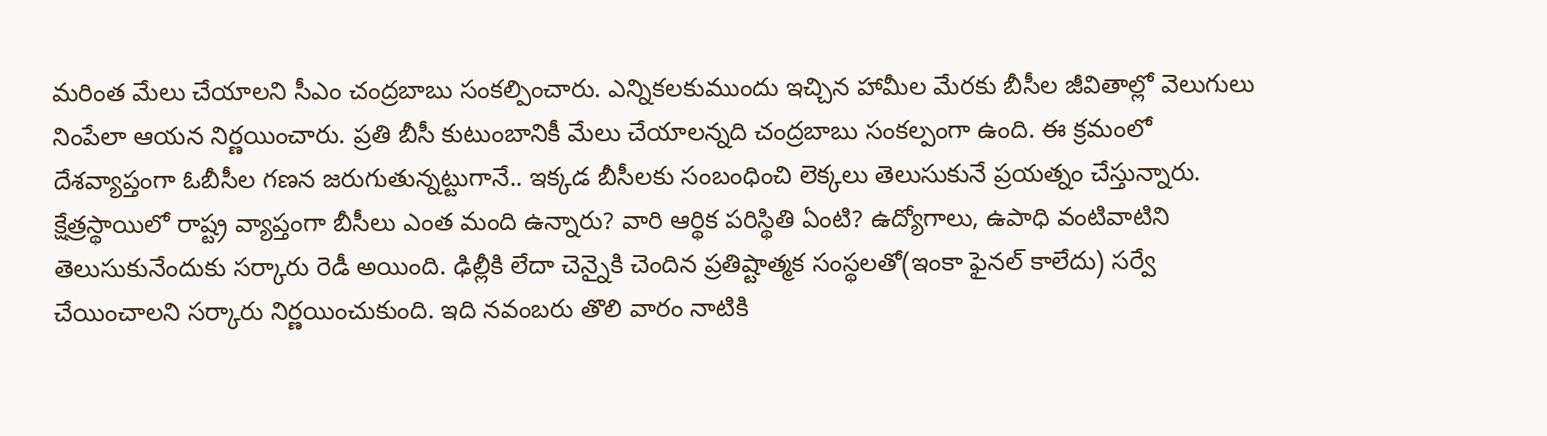మరింత మేలు చేయాలని సీఎం చంద్రబాబు సంకల్పించారు. ఎన్నికలకుముందు ఇచ్చిన హామీల మేరకు బీసీల జీవితాల్లో వెలుగులు నింపేలా ఆయన నిర్ణయించారు. ప్రతి బీసీ కుటుంబానికీ మేలు చేయాలన్నది చంద్రబాబు సంకల్పంగా ఉంది. ఈ క్రమంలో దేశవ్యాప్తంగా ఓబీసీల గణన జరుగుతున్నట్టుగానే.. ఇక్కడ బీసీలకు సంబంధించి లెక్కలు తెలుసుకునే ప్రయత్నం చేస్తున్నారు.
క్షేత్రస్థాయిలో రాష్ట్ర వ్యాప్తంగా బీసీలు ఎంత మంది ఉన్నారు? వారి ఆర్థిక పరిస్థితి ఏంటి? ఉద్యోగాలు, ఉపాధి వంటివాటిని తెలుసుకునేందుకు సర్కారు రెడీ అయింది. ఢిల్లీకి లేదా చెన్నైకి చెందిన ప్రతిష్టాత్మక సంస్థలతో(ఇంకా ఫైనల్ కాలేదు) సర్వే చేయించాలని సర్కారు నిర్ణయించుకుంది. ఇది నవంబరు తొలి వారం నాటికి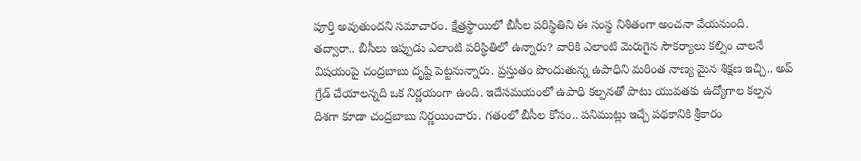పూర్తి అవుతుందని సమాచారం. క్షేత్రస్థాయిలో బీసీల పరిస్థితిని ఈ సంస్థ నిశితంగా అంచనా వేయనుంది.
తద్వారా.. బీసీలు ఇప్పుడు ఎలాంటి పరిస్థితిలో ఉన్నారు? వారికి ఎలాంటి మెరుగైన సౌకర్యాలు కల్పిం చాలనే విషయంపై చంద్రబాబు దృష్టి పెట్టనున్నారు. ప్రస్తుతం పొందుతున్న ఉపాధిని మరింత నాణ్య మైన శిక్షణ ఇచ్చి.. అప్ గ్రేడ్ చేయాలన్నది ఒక నిర్ణయంగా ఉంది. ఇదేసమయంలో ఉపాధి కల్పనతో పాటు యువతకు ఉద్యోగాల కల్పన దిశగా కూడా చంద్రబాబు నిర్ణయించారు. గతంలో బీసీల కోసం.. పనిముట్లు ఇచ్చే పథకానికి శ్రీకారం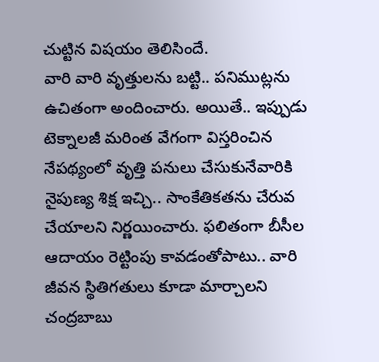చుట్టిన విషయం తెలిసిందే.
వారి వారి వృత్తులను బట్టి.. పనిముట్లను ఉచితంగా అందించారు. అయితే.. ఇప్పుడు టెక్నాలజీ మరింత వేగంగా విస్తరించిన నేపథ్యంలో వృత్తి పనులు చేసుకునేవారికి నైపుణ్య శిక్ష ఇచ్చి.. సాంకేతికతను చేరువ చేయాలని నిర్ణయించారు. ఫలితంగా బీసీల ఆదాయం రెట్టింపు కావడంతోపాటు.. వారి జీవన స్థితిగతులు కూడా మార్చాలని చంద్రబాబు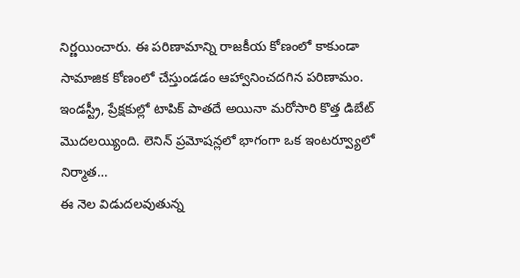నిర్ణయించారు. ఈ పరిణామాన్ని రాజకీయ కోణంలో కాకుండా సామాజిక కోణంలో చేస్తుండడం ఆహ్వానించదగిన పరిణామం.
ఇండస్ట్రీ, ప్రేక్షకుల్లో టాపిక్ పాతదే అయినా మరోసారి కొత్త డిబేట్ మొదలయ్యింది. లెనిన్ ప్రమోషన్లలో భాగంగా ఒక ఇంటర్వ్యూలో నిర్మాత…
ఈ నెల విడుదలవుతున్న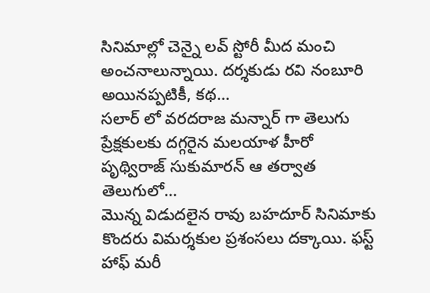సినిమాల్లో చెన్నై లవ్ స్టోరీ మీద మంచి అంచనాలున్నాయి. దర్శకుడు రవి నంబూరి అయినప్పటికీ, కథ…
సలార్ లో వరదరాజ మన్నార్ గా తెలుగు ప్రేక్షకులకు దగ్గరైన మలయాళ హీరో పృథ్విరాజ్ సుకుమారన్ ఆ తర్వాత తెలుగులో…
మొన్న విడుదలైన రావు బహదూర్ సినిమాకు కొందరు విమర్శకుల ప్రశంసలు దక్కాయి. ఫస్ట్ హాఫ్ మరీ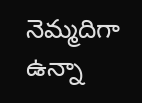నెమ్మదిగా ఉన్నా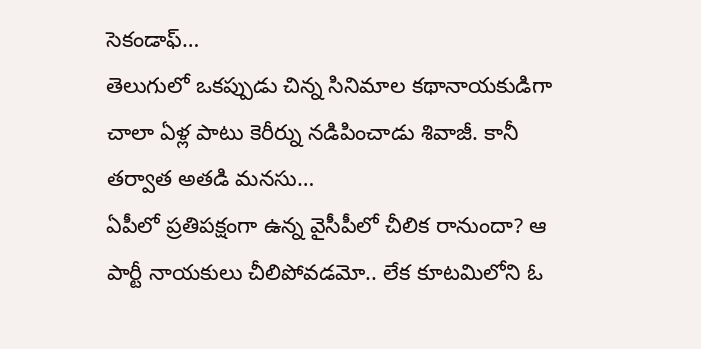సెకండాఫ్…
తెలుగులో ఒకప్పుడు చిన్న సినిమాల కథానాయకుడిగా చాలా ఏళ్ల పాటు కెరీర్ను నడిపించాడు శివాజీ. కానీ తర్వాత అతడి మనసు…
ఏపీలో ప్రతిపక్షంగా ఉన్న వైసీపీలో చీలిక రానుందా? ఆ పార్టీ నాయకులు చీలిపోవడమో.. లేక కూటమిలోని ఓ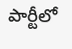పార్టీలో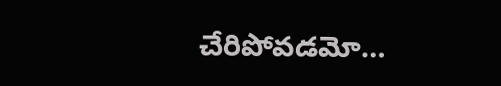చేరిపోవడమో…